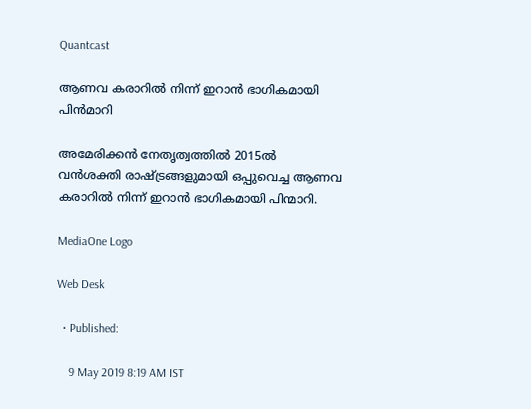Quantcast

ആണവ കരാറില്‍ നിന്ന് ഇറാന്‍ ഭാഗികമായി പിന്‍മാറി

അമേരിക്കന്‍ നേതൃത്വത്തില്‍ 2015ല്‍ വന്‍ശക്തി രാഷ്ട്രങ്ങളുമായി ഒപ്പുവെച്ച ആണവ കരാറില്‍ നിന്ന് ഇറാന്‍ ഭാഗികമായി പിന്മാറി.

MediaOne Logo

Web Desk

  • Published:

    9 May 2019 8:19 AM IST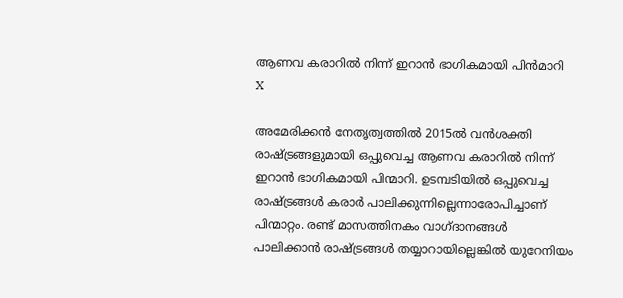ആണവ കരാറില്‍ നിന്ന് ഇറാന്‍ ഭാഗികമായി പിന്‍മാറി
X

അമേരിക്കന്‍ നേതൃത്വത്തില്‍ 2015ല്‍ വന്‍ശക്തി രാഷ്ട്രങ്ങളുമായി ഒപ്പുവെച്ച ആണവ കരാറില്‍ നിന്ന് ഇറാന്‍ ഭാഗികമായി പിന്മാറി. ഉടമ്പടിയില്‍ ഒപ്പുവെച്ച രാഷ്ട്രങ്ങള്‍ കരാര്‍ പാലിക്കുന്നില്ലെന്നാരോപിച്ചാണ് പിന്മാറ്റം. രണ്ട് മാസത്തിനകം വാഗ്ദാനങ്ങള്‍ പാലിക്കാന്‍ രാഷ്ട്രങ്ങള്‍ തയ്യാറായില്ലെങ്കില്‍ യുറേനിയം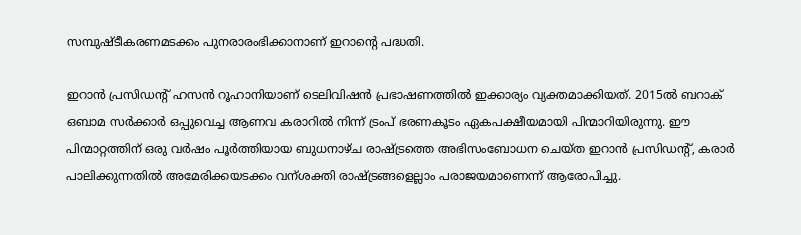സമ്പുഷ്ടീകരണമടക്കം പുനരാരംഭിക്കാനാണ് ഇറാന്റെ പദ്ധതി.

ഇറാന്‍ പ്രസിഡന്റ് ഹസന്‍ റൂഹാനിയാണ് ടെലിവിഷന്‍ പ്രഭാഷണത്തില്‍ ഇക്കാര്യം വ്യക്തമാക്കിയത്. 2015ൽ ബറാക് ഒബാമ സര്‍ക്കാര്‍ ഒപ്പുവെച്ച ആണവ കരാറില്‍ നിന്ന് ട്രംപ് ഭരണകൂടം ഏകപക്ഷീയമായി പിന്മാറിയിരുന്നു. ഈ പിന്മാറ്റത്തിന് ഒരു വര്‍ഷം പൂര്‍ത്തിയായ ബുധനാഴ്ച രാഷ്ട്രത്തെ അഭിസംബോധന ചെയ്ത ഇറാന്‍ പ്രസിഡന്റ്, കരാര്‍ പാലിക്കുന്നതില്‍ അമേരിക്കയടക്കം വന്ശ‍ക്തി രാഷ്ട്രങ്ങളെല്ലാം പരാജയമാണെന്ന് ആരോപിച്ചു.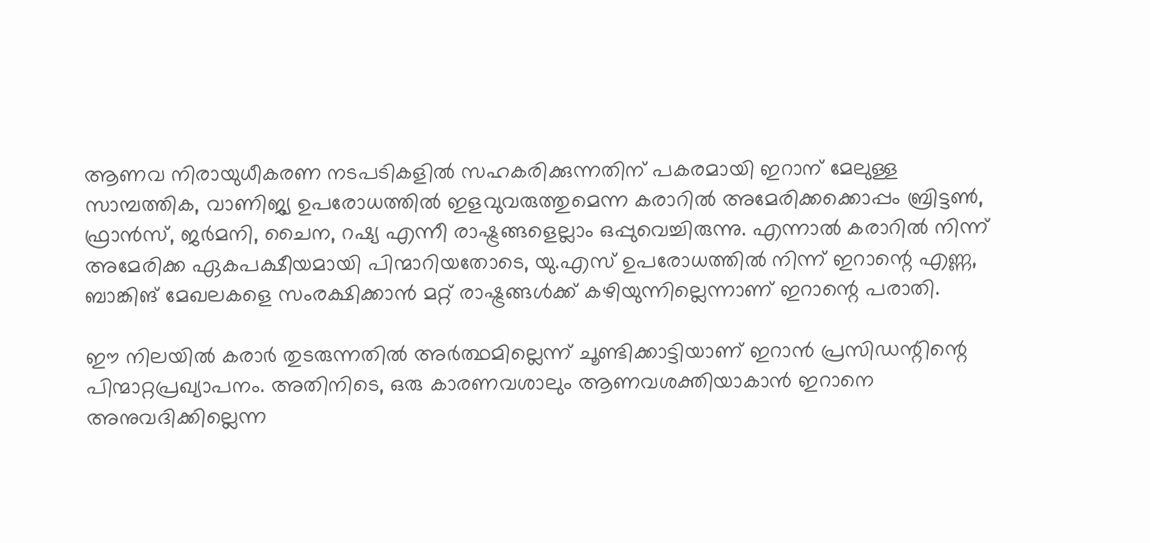ആണവ നിരായുധീകരണ നടപടികളിൽ സഹകരിക്കുന്നതിന് പകരമായി ഇറാന് മേലുള്ള സാമ്പത്തിക, വാണിജ്യ ഉപരോധത്തിൽ ഇളവുവരുത്തുമെന്ന കരാറില്‍ അമേരിക്കക്കൊപ്പം ബ്രിട്ടണ്‍, ഫ്രാൻസ്, ജർമനി, ചൈന, റഷ്യ എന്നീ രാഷ്ട്രങ്ങളെല്ലാം ഒപ്പുവെച്ചിരുന്നു. എന്നാല്‍ കരാറില്‍ നിന്ന് അമേരിക്ക ഏകപക്ഷീയമായി പിന്മാറിയതോടെ, യു.എസ് ഉപരോധത്തിൽ നിന്ന് ഇറാന്റെ എണ്ണ, ബാങ്കിങ് മേഖലകളെ സംരക്ഷിക്കാൻ മറ്റ് രാഷ്ട്രങ്ങൾക്ക് കഴിയുന്നില്ലെന്നാണ് ഇറാന്റെ പരാതി.

ഈ നിലയില്‍ കരാര്‍ തുടരുന്നതില്‍ അര്‍ത്ഥമില്ലെന്ന് ചൂണ്ടിക്കാട്ടിയാണ് ഇറാന്‍ പ്രസിഡന്റിന്റെ പിന്മാറ്റപ്രഖ്യാപനം. അതിനിടെ, ഒരു കാരണവശാലും ആണവശക്തിയാകാൻ ഇറാനെ അനുവദിക്കില്ലെന്ന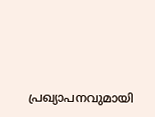പ്രഖ്യാപനവുമായി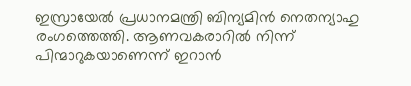ഇസ്രായേൽ പ്രധാനമന്ത്രി ബിന്യമിൻ നെതന്യാഹു രംഗത്തെത്തി. ആണവകരാറിൽ നിന്ന് പിന്മാറുകയാണെന്ന് ഇറാൻ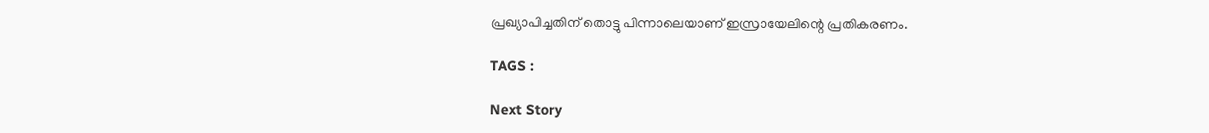പ്രഖ്യാപിച്ചതിന് തൊട്ടു പിന്നാലെയാണ് ഇസ്രായേലിന്റെ പ്രതികരണം.

TAGS :

Next Story